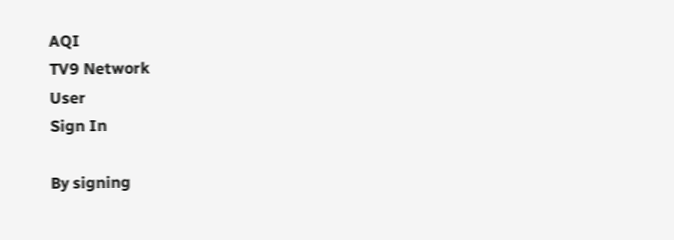AQI
TV9 Network
User
Sign In

By signing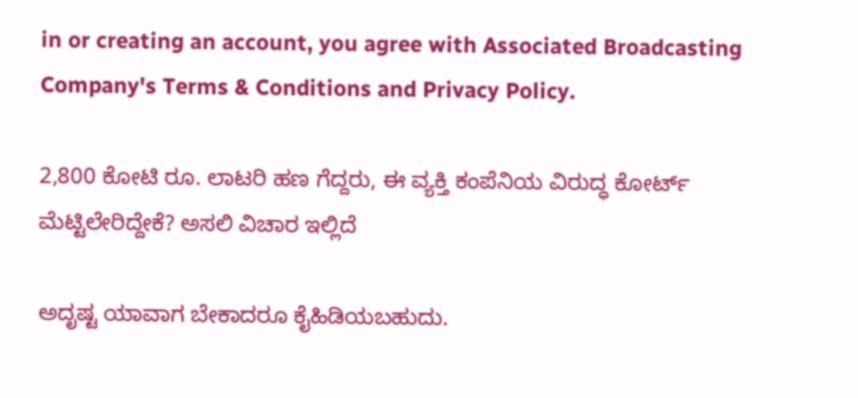in or creating an account, you agree with Associated Broadcasting Company's Terms & Conditions and Privacy Policy.

2,800 ಕೋಟಿ ರೂ. ಲಾಟರಿ ಹಣ ಗೆದ್ದರು, ಈ ವ್ಯಕ್ತಿ ಕಂಪೆನಿಯ ವಿರುದ್ಧ ಕೋರ್ಟ್ ಮೆಟ್ಟಿಲೇರಿದ್ದೇಕೆ? ಅಸಲಿ ವಿಚಾರ ಇಲ್ಲಿದೆ

ಅದೃಷ್ಟ ಯಾವಾಗ ಬೇಕಾದರೂ ಕೈಹಿಡಿಯಬಹುದು.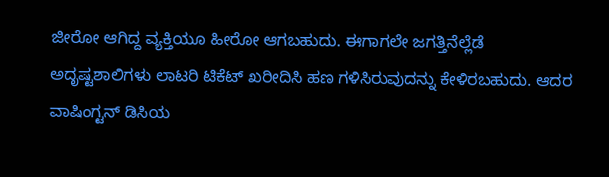ಜೀರೋ ಆಗಿದ್ದ ವ್ಯಕ್ತಿಯೂ ಹೀರೋ ಆಗಬಹುದು. ಈಗಾಗಲೇ ಜಗತ್ತಿನೆಲ್ಲೆಡೆ ಅದೃಷ್ಟಶಾಲಿಗಳು ಲಾಟರಿ ಟಿಕೆಟ್ ಖರೀದಿಸಿ ಹಣ ಗಳಿಸಿರುವುದನ್ನು ಕೇಳಿರಬಹುದು. ಆದರ ವಾಷಿಂಗ್ಟನ್ ಡಿಸಿಯ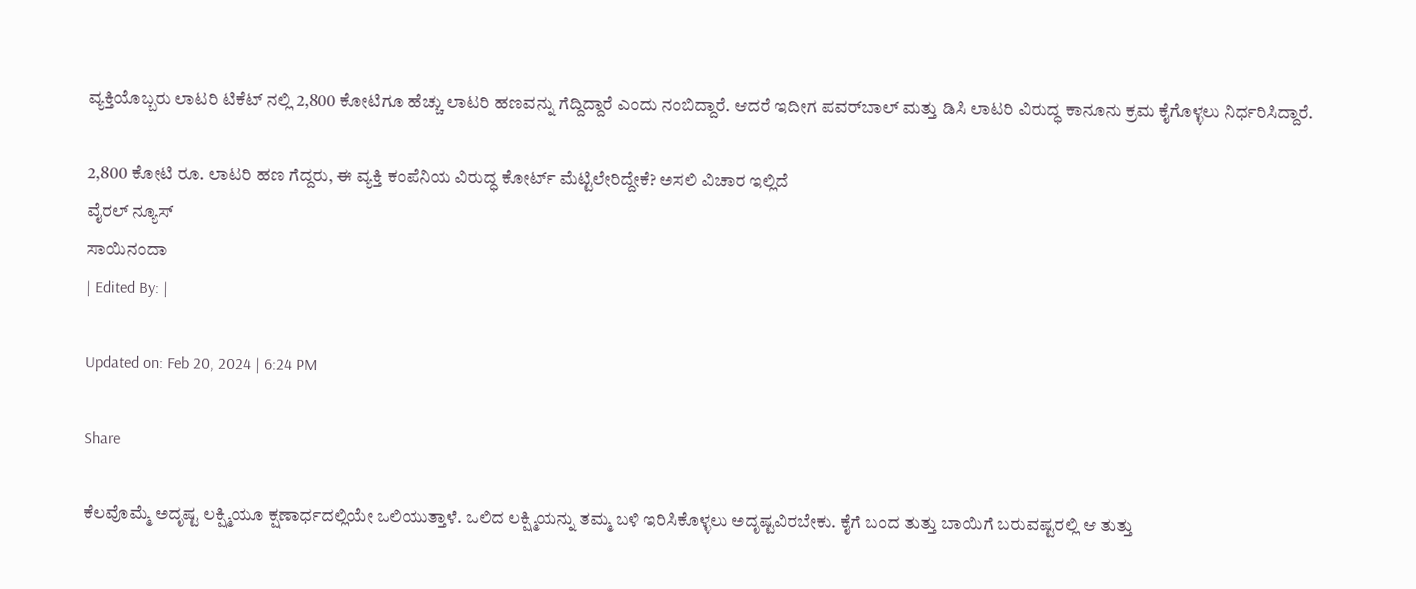ವ್ಯಕ್ತಿಯೊಬ್ಬರು ಲಾಟರಿ ಟಿಕೆಟ್ ನಲ್ಲಿ 2,800 ಕೋಟಿಗೂ ಹೆಚ್ಚು ಲಾಟರಿ ಹಣವನ್ನು ಗೆದ್ದಿದ್ದಾರೆ ಎಂದು ನಂಬಿದ್ದಾರೆ. ಆದರೆ ಇದೀಗ ಪವರ್‌ಬಾಲ್ ಮತ್ತು ಡಿಸಿ ಲಾಟರಿ ವಿರುದ್ಧ ಕಾನೂನು ಕ್ರಮ ಕೈಗೊಳ್ಳಲು ನಿರ್ಧರಿಸಿದ್ದಾರೆ.

2,800 ಕೋಟಿ ರೂ. ಲಾಟರಿ ಹಣ ಗೆದ್ದರು, ಈ ವ್ಯಕ್ತಿ ಕಂಪೆನಿಯ ವಿರುದ್ಧ ಕೋರ್ಟ್ ಮೆಟ್ಟಿಲೇರಿದ್ದೇಕೆ? ಅಸಲಿ ವಿಚಾರ ಇಲ್ಲಿದೆ
ವೈರಲ್ ನ್ಯೂಸ್
ಸಾಯಿನಂದಾ
| Edited By: |

Updated on: Feb 20, 2024 | 6:24 PM

Share

ಕೆಲವೊಮ್ಮೆ ಅದೃಷ್ಟ ಲಕ್ಷ್ಮಿಯೂ ಕ್ಷಣಾರ್ಧದಲ್ಲಿಯೇ ಒಲಿಯುತ್ತಾಳೆ. ಒಲಿದ ಲಕ್ಷ್ಮಿಯನ್ನು ತಮ್ಮ ಬಳಿ ಇರಿಸಿಕೊಳ್ಳಲು ಅದೃಷ್ಟವಿರಬೇಕು. ಕೈಗೆ ಬಂದ ತುತ್ತು ಬಾಯಿಗೆ ಬರುವಷ್ಟರಲ್ಲಿ ಆ ತುತ್ತು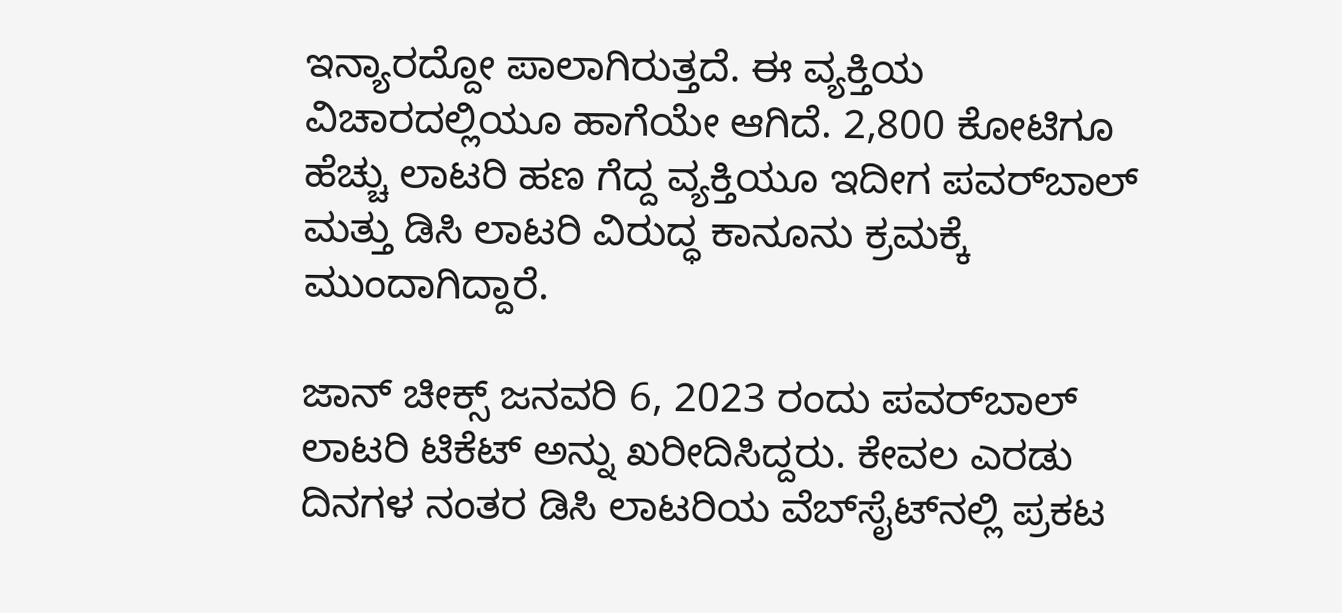ಇನ್ಯಾರದ್ದೋ ಪಾಲಾಗಿರುತ್ತದೆ. ಈ ವ್ಯಕ್ತಿಯ ವಿಚಾರದಲ್ಲಿಯೂ ಹಾಗೆಯೇ ಆಗಿದೆ. 2,800 ಕೋಟಿಗೂ ಹೆಚ್ಚು ಲಾಟರಿ ಹಣ ಗೆದ್ದ ವ್ಯಕ್ತಿಯೂ ಇದೀಗ ಪವರ್‌ಬಾಲ್ ಮತ್ತು ಡಿಸಿ ಲಾಟರಿ ವಿರುದ್ಧ ಕಾನೂನು ಕ್ರಮಕ್ಕೆ ಮುಂದಾಗಿದ್ದಾರೆ.

ಜಾನ್ ಚೀಕ್ಸ್ ಜನವರಿ 6, 2023 ರಂದು ಪವರ್‌ಬಾಲ್ ಲಾಟರಿ ಟಿಕೆಟ್ ಅನ್ನು ಖರೀದಿಸಿದ್ದರು. ಕೇವಲ ಎರಡು ದಿನಗಳ ನಂತರ ಡಿಸಿ ಲಾಟರಿಯ ವೆಬ್‌ಸೈಟ್‌ನಲ್ಲಿ ಪ್ರಕಟ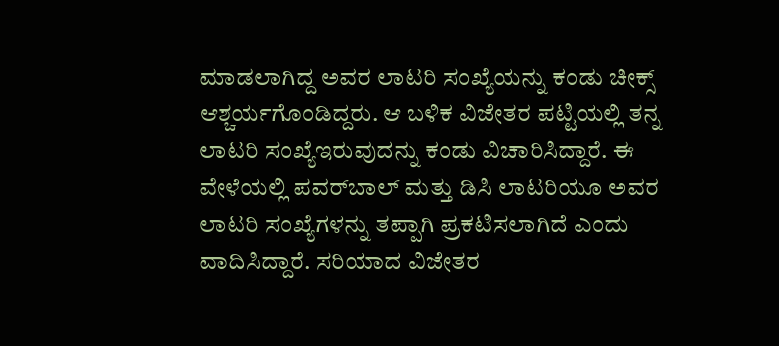ಮಾಡಲಾಗಿದ್ದ ಅವರ ಲಾಟರಿ ಸಂಖ್ಯೆಯನ್ನು ಕಂಡು ಚೀಕ್ಸ್ ಆಶ್ಚರ್ಯಗೊಂಡಿದ್ದರು. ಆ ಬಳಿಕ ವಿಜೇತರ ಪಟ್ಟಿಯಲ್ಲಿ ತನ್ನ ಲಾಟರಿ ಸಂಖ್ಯೆಇರುವುದನ್ನು ಕಂಡು ವಿಚಾರಿಸಿದ್ದಾರೆ. ಈ ವೇಳೆಯಲ್ಲಿ ಪವರ್‌ಬಾಲ್ ಮತ್ತು ಡಿಸಿ ಲಾಟರಿಯೂ ಅವರ ಲಾಟರಿ ಸಂಖ್ಯೆಗಳನ್ನು ತಪ್ಪಾಗಿ ಪ್ರಕಟಿಸಲಾಗಿದೆ ಎಂದು ವಾದಿಸಿದ್ದಾರೆ. ಸರಿಯಾದ ವಿಜೇತರ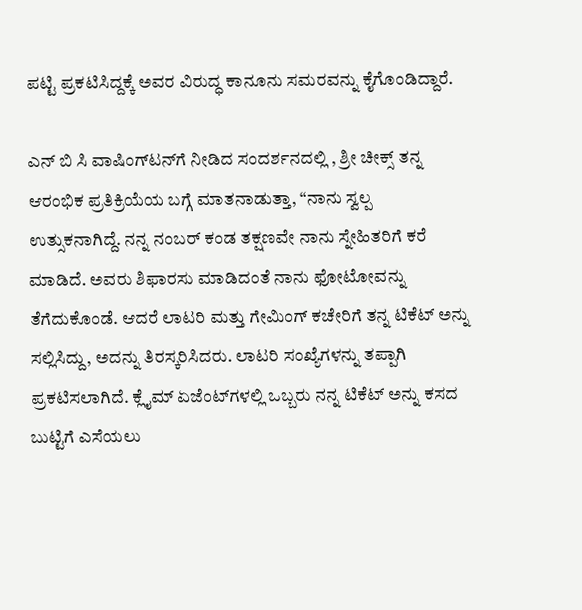ಪಟ್ಟಿ ಪ್ರಕಟಿಸಿದ್ದಕ್ಕೆ ಅವರ ವಿರುದ್ಧ ಕಾನೂನು ಸಮರವನ್ನು ಕೈಗೊಂಡಿದ್ದಾರೆ.

ಎನ್ ಬಿ ಸಿ ವಾಷಿಂಗ್‌ಟನ್‌ಗೆ ನೀಡಿದ ಸಂದರ್ಶನದಲ್ಲಿ , ಶ್ರೀ ಚೀಕ್ಸ್ ತನ್ನ ಆರಂಭಿಕ ಪ್ರತಿಕ್ರಿಯೆಯ ಬಗ್ಗೆ ಮಾತನಾಡುತ್ತಾ, “ನಾನು ಸ್ವಲ್ಪ ಉತ್ಸುಕನಾಗಿದ್ದೆ. ನನ್ನ ನಂಬರ್ ಕಂಡ ತಕ್ಷಣವೇ ನಾನು ಸ್ನೇಹಿತರಿಗೆ ಕರೆ ಮಾಡಿದೆ. ಅವರು ಶಿಫಾರಸು ಮಾಡಿದಂತೆ ನಾನು ಫೋಟೋವನ್ನು ತೆಗೆದುಕೊಂಡೆ. ಆದರೆ ಲಾಟರಿ ಮತ್ತು ಗೇಮಿಂಗ್ ಕಚೇರಿಗೆ ತನ್ನ ಟಿಕೆಟ್ ಅನ್ನು ಸಲ್ಲಿಸಿದ್ದು, ಅದನ್ನು ತಿರಸ್ಕರಿಸಿದರು. ಲಾಟರಿ ಸಂಖ್ಯೆಗಳನ್ನು ತಪ್ಪಾಗಿ ಪ್ರಕಟಿಸಲಾಗಿದೆ. ಕ್ಲೈಮ್ ಏಜೆಂಟ್‌ಗಳಲ್ಲಿ ಒಬ್ಬರು ನನ್ನ ಟಿಕೆಟ್ ಅನ್ನು ಕಸದ ಬುಟ್ಟಿಗೆ ಎಸೆಯಲು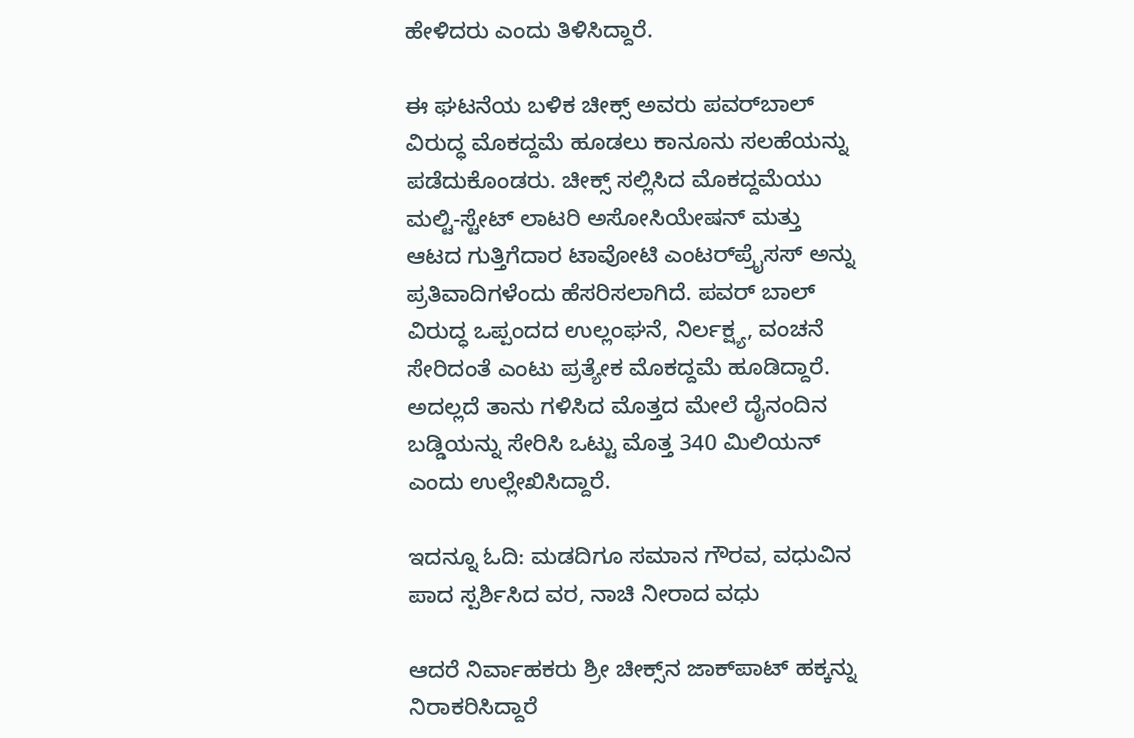ಹೇಳಿದರು ಎಂದು ತಿಳಿಸಿದ್ದಾರೆ.

ಈ ಘಟನೆಯ ಬಳಿಕ ಚೀಕ್ಸ್ ಅವರು ಪವರ್‌ಬಾಲ್ ವಿರುದ್ಧ ಮೊಕದ್ದಮೆ ಹೂಡಲು ಕಾನೂನು ಸಲಹೆಯನ್ನು ಪಡೆದುಕೊಂಡರು. ಚೀಕ್ಸ್ ಸಲ್ಲಿಸಿದ ಮೊಕದ್ದಮೆಯು ಮಲ್ಟಿ-ಸ್ಟೇಟ್ ಲಾಟರಿ ಅಸೋಸಿಯೇಷನ್ ಮತ್ತು ಆಟದ ಗುತ್ತಿಗೆದಾರ ಟಾವೋಟಿ ಎಂಟರ್‌ಪ್ರೈಸಸ್ ಅನ್ನು ಪ್ರತಿವಾದಿಗಳೆಂದು ಹೆಸರಿಸಲಾಗಿದೆ. ಪವರ್ ಬಾಲ್ ವಿರುದ್ಧ ಒಪ್ಪಂದದ ಉಲ್ಲಂಘನೆ, ನಿರ್ಲಕ್ಷ್ಯ, ವಂಚನೆ ಸೇರಿದಂತೆ ಎಂಟು ಪ್ರತ್ಯೇಕ ಮೊಕದ್ದಮೆ ಹೂಡಿದ್ದಾರೆ. ಅದಲ್ಲದೆ ತಾನು ಗಳಿಸಿದ ಮೊತ್ತದ ಮೇಲೆ ದೈನಂದಿನ ಬಡ್ಡಿಯನ್ನು ಸೇರಿಸಿ ಒಟ್ಟು ಮೊತ್ತ 340 ಮಿಲಿಯನ್ ಎಂದು ಉಲ್ಲೇಖಿಸಿದ್ದಾರೆ.

ಇದನ್ನೂ ಓದಿ: ಮಡದಿಗೂ ಸಮಾನ ಗೌರವ, ವಧುವಿನ ಪಾದ ಸ್ಪರ್ಶಿಸಿದ ವರ, ನಾಚಿ ನೀರಾದ ವಧು

ಆದರೆ ನಿರ್ವಾಹಕರು ಶ್ರೀ ಚೀಕ್ಸ್‌ನ ಜಾಕ್‌ಪಾಟ್ ಹಕ್ಕನ್ನು ನಿರಾಕರಿಸಿದ್ದಾರೆ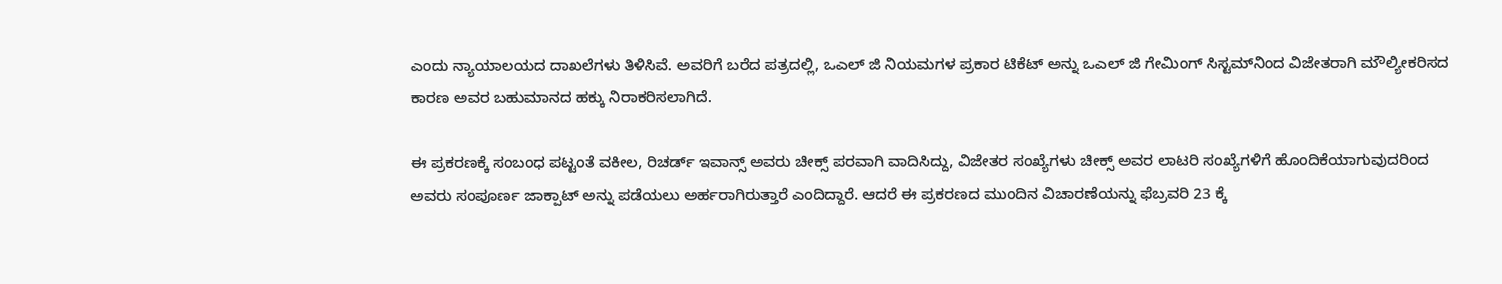ಎಂದು ನ್ಯಾಯಾಲಯದ ದಾಖಲೆಗಳು ತಿಳಿಸಿವೆ. ಅವರಿಗೆ ಬರೆದ ಪತ್ರದಲ್ಲಿ, ಒಎಲ್ ಜಿ ನಿಯಮಗಳ ಪ್ರಕಾರ ಟಿಕೆಟ್ ಅನ್ನು ಒಎಲ್ ಜಿ ಗೇಮಿಂಗ್ ಸಿಸ್ಟಮ್‌ನಿಂದ ವಿಜೇತರಾಗಿ ಮೌಲ್ಯೀಕರಿಸದ ಕಾರಣ ಅವರ ಬಹುಮಾನದ ಹಕ್ಕು ನಿರಾಕರಿಸಲಾಗಿದೆ.

ಈ ಪ್ರಕರಣಕ್ಕೆ ಸಂಬಂಧ ಪಟ್ಟಂತೆ ವಕೀಲ, ರಿಚರ್ಡ್ ಇವಾನ್ಸ್ ಅವರು ಚೀಕ್ಸ್ ಪರವಾಗಿ ವಾದಿಸಿದ್ದು, ವಿಜೇತರ ಸಂಖ್ಯೆಗಳು ಚೀಕ್ಸ್ ಅವರ ಲಾಟರಿ ಸಂಖ್ಯೆಗಳಿಗೆ ಹೊಂದಿಕೆಯಾಗುವುದರಿಂದ ಅವರು ಸಂಪೂರ್ಣ ಜಾಕ್ಪಾಟ್ ಅನ್ನು ಪಡೆಯಲು ಅರ್ಹರಾಗಿರುತ್ತಾರೆ ಎಂದಿದ್ದಾರೆ. ಆದರೆ ಈ ಪ್ರಕರಣದ ಮುಂದಿನ ವಿಚಾರಣೆಯನ್ನು ಫೆಬ್ರವರಿ 23 ಕ್ಕೆ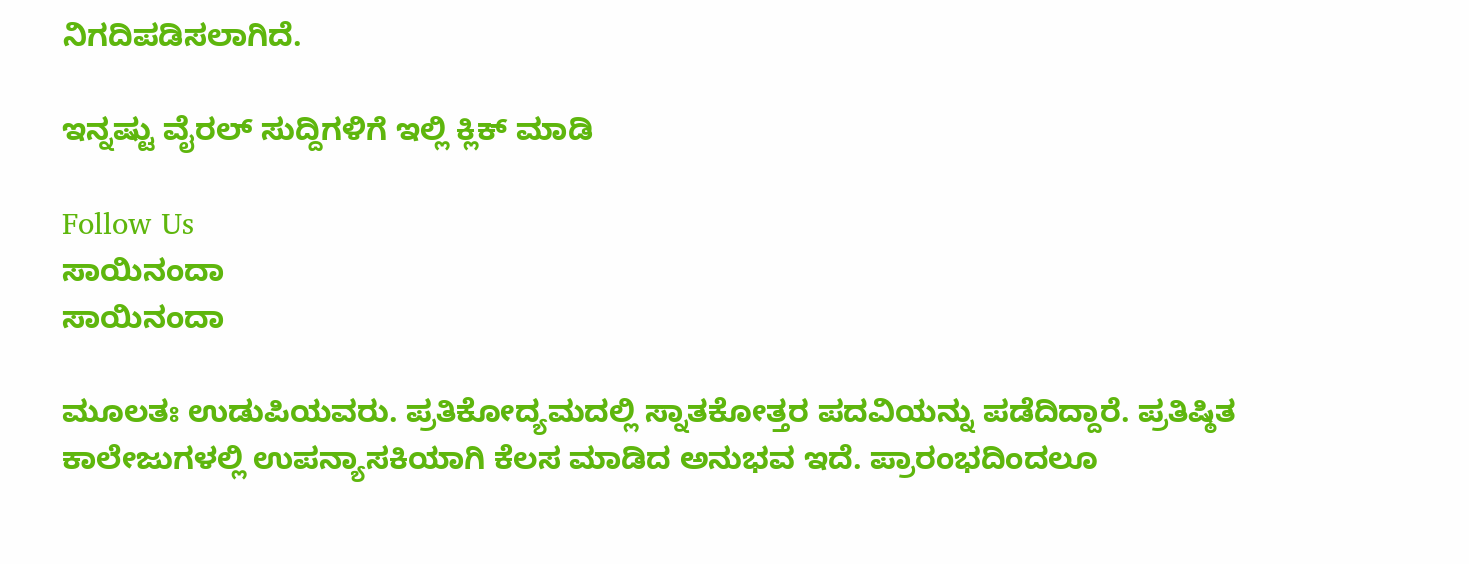ನಿಗದಿಪಡಿಸಲಾಗಿದೆ.

ಇನ್ನಷ್ಟು ವೈರಲ್ ಸುದ್ದಿಗಳಿಗೆ ಇಲ್ಲಿ ಕ್ಲಿಕ್ ಮಾಡಿ

Follow Us
ಸಾಯಿನಂದಾ
ಸಾಯಿನಂದಾ

ಮೂಲತಃ ಉಡುಪಿಯವರು. ಪ್ರತಿಕೋದ್ಯಮದಲ್ಲಿ ಸ್ನಾತಕೋತ್ತರ ಪದವಿಯನ್ನು ಪಡೆದಿದ್ದಾರೆ. ಪ್ರತಿಷ್ಠಿತ ಕಾಲೇಜುಗಳಲ್ಲಿ ಉಪನ್ಯಾಸಕಿಯಾಗಿ ಕೆಲಸ ಮಾಡಿದ ಅನುಭವ ಇದೆ. ಪ್ರಾರಂಭದಿಂದಲೂ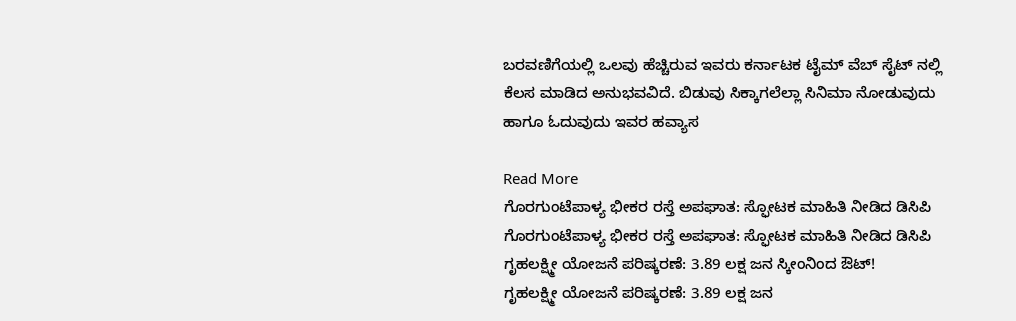ಬರವಣಿಗೆಯಲ್ಲಿ ಒಲವು ಹೆಚ್ಚಿರುವ ಇವರು ಕರ್ನಾಟಕ ಟೈಮ್ ವೆಬ್ ಸೈಟ್ ನಲ್ಲಿ ಕೆಲಸ ಮಾಡಿದ ಅನುಭವವಿದೆ. ಬಿಡುವು ಸಿಕ್ಕಾಗಲೆಲ್ಲಾ ಸಿನಿಮಾ ನೋಡುವುದು ಹಾಗೂ ಓದುವುದು ಇವರ ಹವ್ಯಾಸ

Read More
ಗೊರಗುಂಟೆಪಾಳ್ಯ ಭೀಕರ ರಸ್ತೆ ಅಪಘಾತ: ಸ್ಫೋಟಕ ಮಾಹಿತಿ ನೀಡಿದ ಡಿಸಿಪಿ
ಗೊರಗುಂಟೆಪಾಳ್ಯ ಭೀಕರ ರಸ್ತೆ ಅಪಘಾತ: ಸ್ಫೋಟಕ ಮಾಹಿತಿ ನೀಡಿದ ಡಿಸಿಪಿ
ಗೃಹಲಕ್ಷ್ಮೀ ಯೋಜನೆ ಪರಿಷ್ಕರಣೆ: 3.89 ಲಕ್ಷ ಜನ ಸ್ಕೀಂನಿಂದ ಔಟ್!
ಗೃಹಲಕ್ಷ್ಮೀ ಯೋಜನೆ ಪರಿಷ್ಕರಣೆ: 3.89 ಲಕ್ಷ ಜನ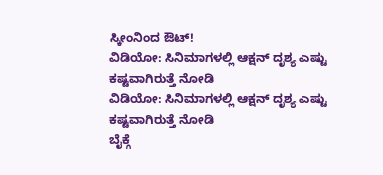ಸ್ಕೀಂನಿಂದ ಔಟ್!
ವಿಡಿಯೋ: ಸಿನಿಮಾಗಳಲ್ಲಿ ಆಕ್ಷನ್ ದೃಶ್ಯ ಎಷ್ಟು ಕಷ್ಟವಾಗಿರುತ್ತೆ ನೋಡಿ
ವಿಡಿಯೋ: ಸಿನಿಮಾಗಳಲ್ಲಿ ಆಕ್ಷನ್ ದೃಶ್ಯ ಎಷ್ಟು ಕಷ್ಟವಾಗಿರುತ್ತೆ ನೋಡಿ
ಬೈಕ್ಗೆ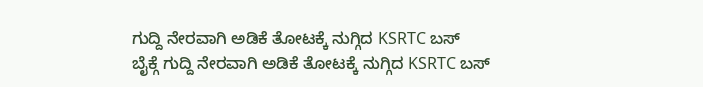ಗುದ್ದಿ ನೇರವಾಗಿ ಅಡಿಕೆ ತೋಟಕ್ಕೆ ನುಗ್ಗಿದ KSRTC ಬಸ್
ಬೈಕ್ಗೆ ಗುದ್ದಿ ನೇರವಾಗಿ ಅಡಿಕೆ ತೋಟಕ್ಕೆ ನುಗ್ಗಿದ KSRTC ಬಸ್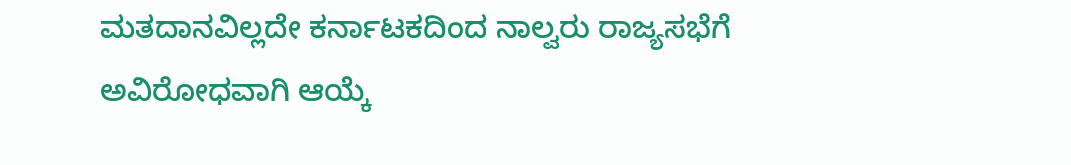ಮತದಾನವಿಲ್ಲದೇ ಕರ್ನಾಟಕದಿಂದ ನಾಲ್ವರು ರಾಜ್ಯಸಭೆಗೆ ಅವಿರೋಧವಾಗಿ ಆಯ್ಕೆ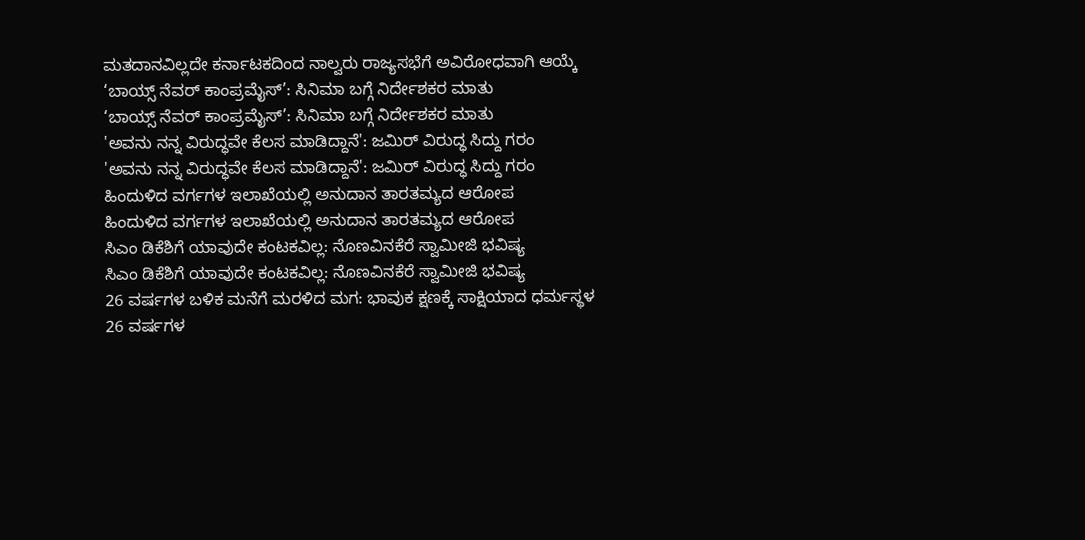ಮತದಾನವಿಲ್ಲದೇ ಕರ್ನಾಟಕದಿಂದ ನಾಲ್ವರು ರಾಜ್ಯಸಭೆಗೆ ಅವಿರೋಧವಾಗಿ ಆಯ್ಕೆ
‘ಬಾಯ್ಸ್ ನೆವರ್ ಕಾಂಪ್ರಮೈಸ್’: ಸಿನಿಮಾ ಬಗ್ಗೆ ನಿರ್ದೇಶಕರ ಮಾತು
‘ಬಾಯ್ಸ್ ನೆವರ್ ಕಾಂಪ್ರಮೈಸ್’: ಸಿನಿಮಾ ಬಗ್ಗೆ ನಿರ್ದೇಶಕರ ಮಾತು
'ಅವನು ನನ್ನ ವಿರುದ್ಧವೇ ಕೆಲಸ ಮಾಡಿದ್ದಾನೆ': ಜಮಿರ್ ವಿರುದ್ಧ ಸಿದ್ದು ಗರಂ
'ಅವನು ನನ್ನ ವಿರುದ್ಧವೇ ಕೆಲಸ ಮಾಡಿದ್ದಾನೆ': ಜಮಿರ್ ವಿರುದ್ಧ ಸಿದ್ದು ಗರಂ
ಹಿಂದುಳಿದ ವರ್ಗಗಳ ಇಲಾಖೆಯಲ್ಲಿ ಅನುದಾನ ತಾರತಮ್ಯದ ಆರೋಪ
ಹಿಂದುಳಿದ ವರ್ಗಗಳ ಇಲಾಖೆಯಲ್ಲಿ ಅನುದಾನ ತಾರತಮ್ಯದ ಆರೋಪ
ಸಿಎಂ ಡಿಕೆಶಿಗೆ ಯಾವುದೇ ಕಂಟಕವಿಲ್ಲ: ನೊಣವಿನಕೆರೆ ಸ್ವಾಮೀಜಿ ಭವಿಷ್ಯ
ಸಿಎಂ ಡಿಕೆಶಿಗೆ ಯಾವುದೇ ಕಂಟಕವಿಲ್ಲ: ನೊಣವಿನಕೆರೆ ಸ್ವಾಮೀಜಿ ಭವಿಷ್ಯ
26 ವರ್ಷಗಳ ಬಳಿಕ ಮನೆಗೆ ಮರಳಿದ ಮಗ: ಭಾವುಕ ಕ್ಷಣಕ್ಕೆ ಸಾಕ್ಷಿಯಾದ ಧರ್ಮಸ್ಥಳ
26 ವರ್ಷಗಳ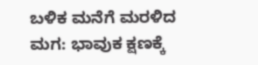ಬಳಿಕ ಮನೆಗೆ ಮರಳಿದ ಮಗ: ಭಾವುಕ ಕ್ಷಣಕ್ಕೆ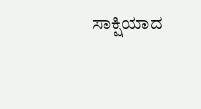ಸಾಕ್ಷಿಯಾದ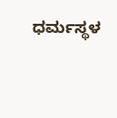ಧರ್ಮಸ್ಥಳ